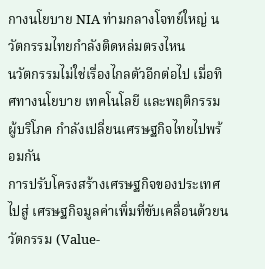กางนโยบาย NIA ท่ามกลางโจทย์ใหญ่ นวัตกรรมไทยกำลังติดหล่มตรงไหน
นวัตกรรมไม่ใช่เรื่องไกลตัวอีกต่อไป เมื่อทิศทางนโยบาย เทคโนโลยี และพฤติกรรมผู้บริโภค กำลังเปลี่ยนเศรษฐกิจไทยไปพร้อมกัน
การปรับโครงสร้างเศรษฐกิจของประเทศไปสู่ เศรษฐกิจมูลค่าเพิ่มที่ขับเคลื่อนด้วยนวัตกรรม (Value-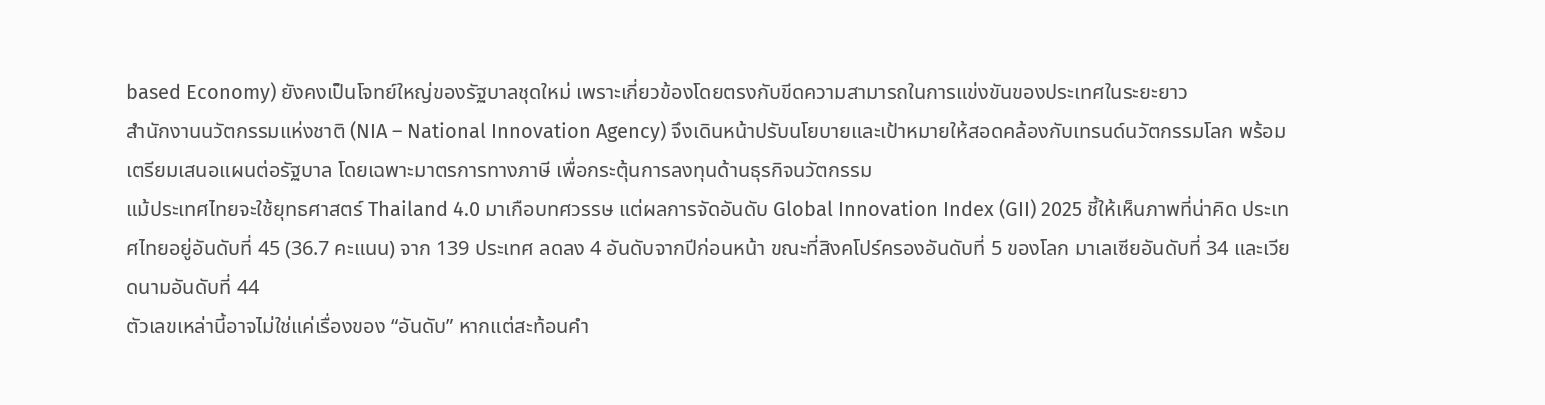based Economy) ยังคงเป็นโจทย์ใหญ่ของรัฐบาลชุดใหม่ เพราะเกี่ยวข้องโดยตรงกับขีดความสามารถในการแข่งขันของประเทศในระยะยาว
สำนักงานนวัตกรรมแห่งชาติ (NIA – National Innovation Agency) จึงเดินหน้าปรับนโยบายและเป้าหมายให้สอดคล้องกับเทรนด์นวัตกรรมโลก พร้อมเตรียมเสนอแผนต่อรัฐบาล โดยเฉพาะมาตรการทางภาษี เพื่อกระตุ้นการลงทุนด้านธุรกิจนวัตกรรม
แม้ประเทศไทยจะใช้ยุทธศาสตร์ Thailand 4.0 มาเกือบทศวรรษ แต่ผลการจัดอันดับ Global Innovation Index (GII) 2025 ชี้ให้เห็นภาพที่น่าคิด ประเทศไทยอยู่อันดับที่ 45 (36.7 คะแนน) จาก 139 ประเทศ ลดลง 4 อันดับจากปีก่อนหน้า ขณะที่สิงคโปร์ครองอันดับที่ 5 ของโลก มาเลเซียอันดับที่ 34 และเวียดนามอันดับที่ 44
ตัวเลขเหล่านี้อาจไม่ใช่แค่เรื่องของ “อันดับ” หากแต่สะท้อนคำ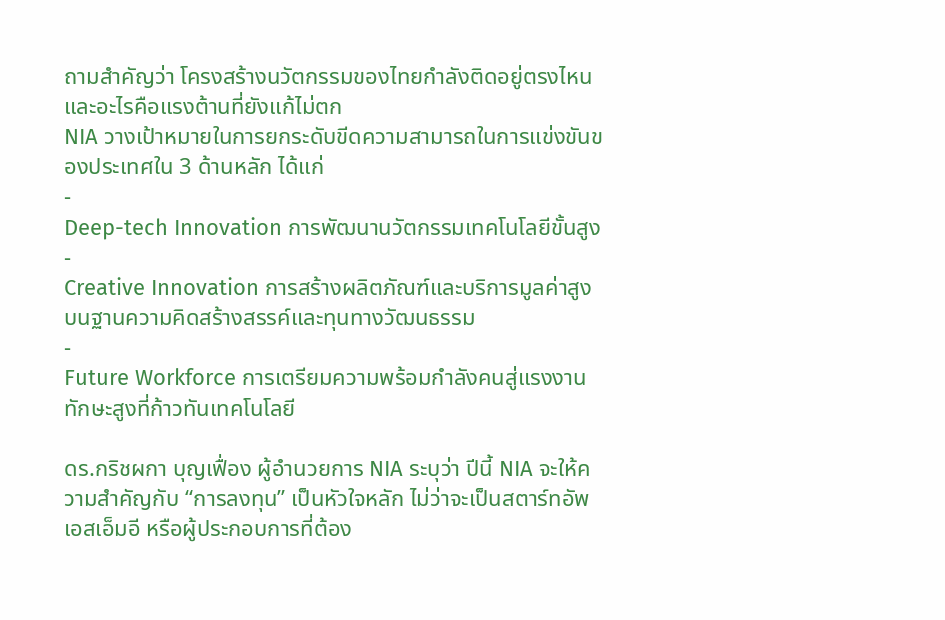ถามสำคัญว่า โครงสร้างนวัตกรรมของไทยกำลังติดอยู่ตรงไหน และอะไรคือแรงต้านที่ยังแก้ไม่ตก
NIA วางเป้าหมายในการยกระดับขีดความสามารถในการแข่งขันของประเทศใน 3 ด้านหลัก ได้แก่
-
Deep-tech Innovation การพัฒนานวัตกรรมเทคโนโลยีขั้นสูง
-
Creative Innovation การสร้างผลิตภัณฑ์และบริการมูลค่าสูง บนฐานความคิดสร้างสรรค์และทุนทางวัฒนธรรม
-
Future Workforce การเตรียมความพร้อมกำลังคนสู่แรงงานทักษะสูงที่ก้าวทันเทคโนโลยี

ดร.กริชผกา บุญเฟื่อง ผู้อำนวยการ NIA ระบุว่า ปีนี้ NIA จะให้ความสำคัญกับ “การลงทุน” เป็นหัวใจหลัก ไม่ว่าจะเป็นสตาร์ทอัพ เอสเอ็มอี หรือผู้ประกอบการที่ต้อง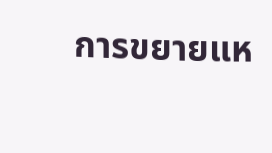การขยายแห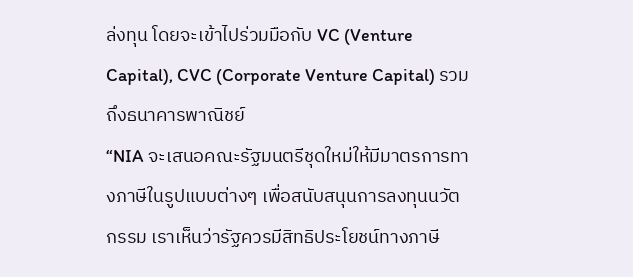ล่งทุน โดยจะเข้าไปร่วมมือกับ VC (Venture Capital), CVC (Corporate Venture Capital) รวมถึงธนาคารพาณิชย์
“NIA จะเสนอคณะรัฐมนตรีชุดใหม่ให้มีมาตรการทางภาษีในรูปแบบต่างๆ เพื่อสนับสนุนการลงทุนนวัตกรรม เราเห็นว่ารัฐควรมีสิทธิประโยชน์ทางภาษี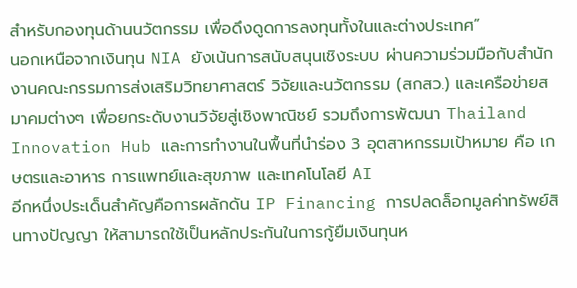สำหรับกองทุนด้านนวัตกรรม เพื่อดึงดูดการลงทุนทั้งในและต่างประเทศ”
นอกเหนือจากเงินทุน NIA ยังเน้นการสนับสนุนเชิงระบบ ผ่านความร่วมมือกับสำนักงานคณะกรรมการส่งเสริมวิทยาศาสตร์ วิจัยและนวัตกรรม (สกสว.) และเครือข่ายสมาคมต่างๆ เพื่อยกระดับงานวิจัยสู่เชิงพาณิชย์ รวมถึงการพัฒนา Thailand Innovation Hub และการทำงานในพื้นที่นำร่อง 3 อุตสาหกรรมเป้าหมาย คือ เกษตรและอาหาร การแพทย์และสุขภาพ และเทคโนโลยี AI
อีกหนึ่งประเด็นสำคัญคือการผลักดัน IP Financing การปลดล็อกมูลค่าทรัพย์สินทางปัญญา ให้สามารถใช้เป็นหลักประกันในการกู้ยืมเงินทุนห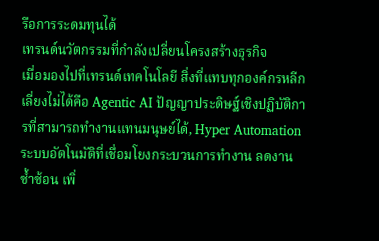รือการระดมทุนได้
เทรนด์นวัตกรรมที่กำลังเปลี่ยนโครงสร้างธุรกิจ
เมื่อมองไปที่เทรนด์เทคโนโลยี สิ่งที่แทบทุกองค์กรหลีกเลี่ยงไม่ได้คือ Agentic AI ปัญญาประดิษฐ์เชิงปฏิบัติการที่สามารถทำงานแทนมนุษย์ได้, Hyper Automation ระบบอัตโนมัติที่เชื่อมโยงกระบวนการทำงาน ลดงานซ้ำซ้อน เพิ่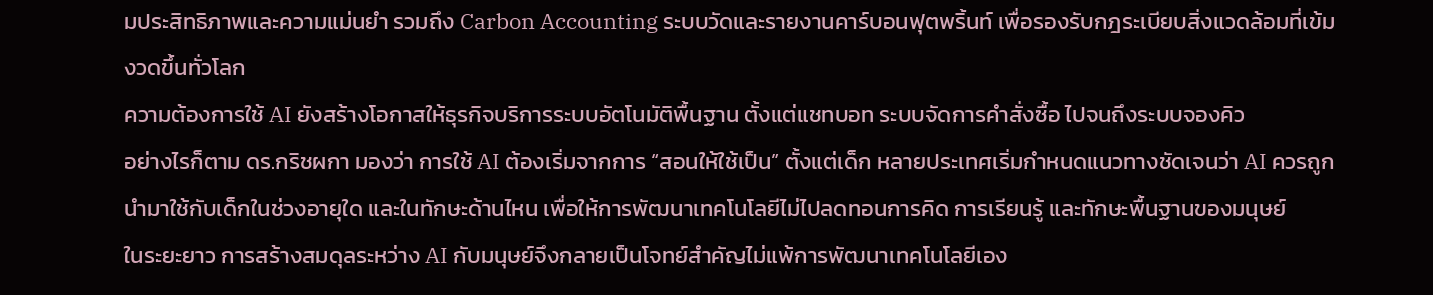มประสิทธิภาพและความแม่นยำ รวมถึง Carbon Accounting ระบบวัดและรายงานคาร์บอนฟุตพริ้นท์ เพื่อรองรับกฎระเบียบสิ่งแวดล้อมที่เข้มงวดขึ้นทั่วโลก
ความต้องการใช้ AI ยังสร้างโอกาสให้ธุรกิจบริการระบบอัตโนมัติพื้นฐาน ตั้งแต่แชทบอท ระบบจัดการคำสั่งซื้อ ไปจนถึงระบบจองคิว
อย่างไรก็ตาม ดร.กริชผกา มองว่า การใช้ AI ต้องเริ่มจากการ “สอนให้ใช้เป็น” ตั้งแต่เด็ก หลายประเทศเริ่มกำหนดแนวทางชัดเจนว่า AI ควรถูกนำมาใช้กับเด็กในช่วงอายุใด และในทักษะด้านไหน เพื่อให้การพัฒนาเทคโนโลยีไม่ไปลดทอนการคิด การเรียนรู้ และทักษะพื้นฐานของมนุษย์
ในระยะยาว การสร้างสมดุลระหว่าง AI กับมนุษย์จึงกลายเป็นโจทย์สำคัญไม่แพ้การพัฒนาเทคโนโลยีเอง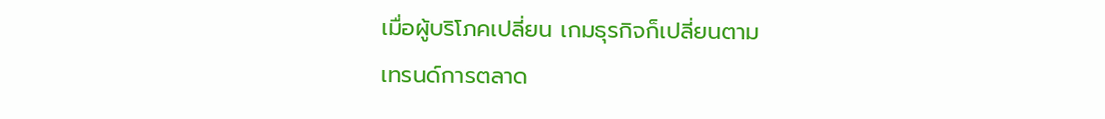เมื่อผู้บริโภคเปลี่ยน เกมธุรกิจก็เปลี่ยนตาม
เทรนด์การตลาด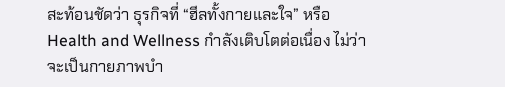สะท้อนชัดว่า ธุรกิจที่ “ฮีลทั้งกายและใจ” หรือ Health and Wellness กำลังเติบโตต่อเนื่อง ไม่ว่าจะเป็นกายภาพบำ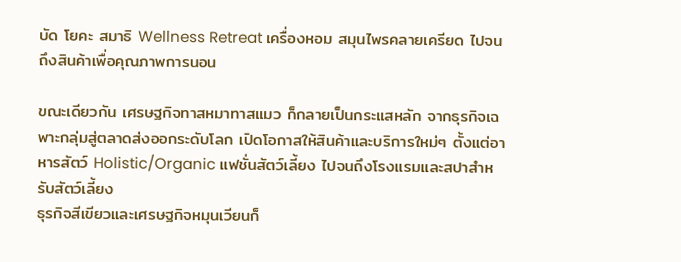บัด โยคะ สมาธิ Wellness Retreat เครื่องหอม สมุนไพรคลายเครียด ไปจนถึงสินค้าเพื่อคุณภาพการนอน

ขณะเดียวกัน เศรษฐกิจทาสหมาทาสแมว ก็กลายเป็นกระแสหลัก จากธุรกิจเฉพาะกลุ่มสู่ตลาดส่งออกระดับโลก เปิดโอกาสให้สินค้าและบริการใหม่ๆ ตั้งแต่อาหารสัตว์ Holistic/Organic แฟชั่นสัตว์เลี้ยง ไปจนถึงโรงแรมและสปาสำหรับสัตว์เลี้ยง
ธุรกิจสีเขียวและเศรษฐกิจหมุนเวียนก็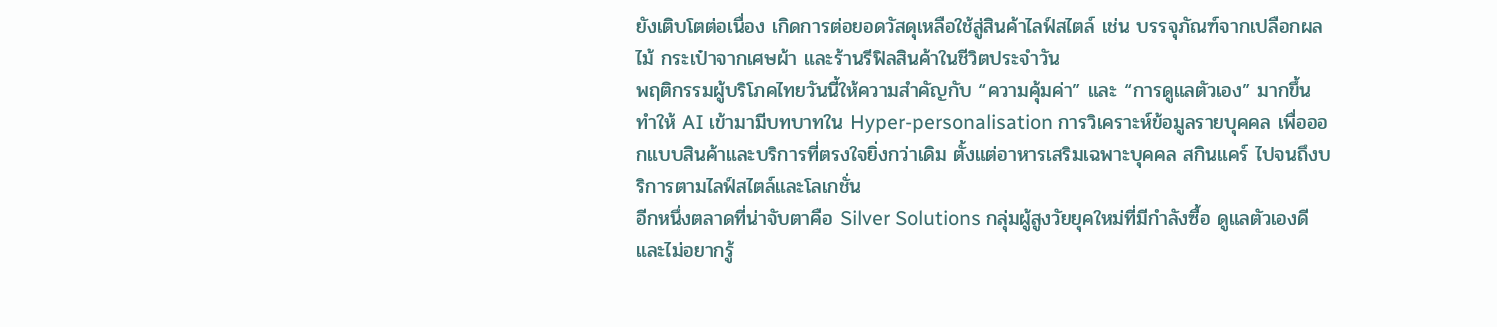ยังเติบโตต่อเนื่อง เกิดการต่อยอดวัสดุเหลือใช้สู่สินค้าไลฟ์สไตล์ เช่น บรรจุภัณฑ์จากเปลือกผลไม้ กระเป๋าจากเศษผ้า และร้านรีฟิลสินค้าในชีวิตประจำวัน
พฤติกรรมผู้บริโภคไทยวันนี้ให้ความสำคัญกับ “ความคุ้มค่า” และ “การดูแลตัวเอง” มากขึ้น ทำให้ AI เข้ามามีบทบาทใน Hyper-personalisation การวิเคราะห์ข้อมูลรายบุคคล เพื่อออกแบบสินค้าและบริการที่ตรงใจยิ่งกว่าเดิม ตั้งแต่อาหารเสริมเฉพาะบุคคล สกินแคร์ ไปจนถึงบริการตามไลฟ์สไตล์และโลเกชั่น
อีกหนึ่งตลาดที่น่าจับตาคือ Silver Solutions กลุ่มผู้สูงวัยยุคใหม่ที่มีกำลังซื้อ ดูแลตัวเองดี และไม่อยากรู้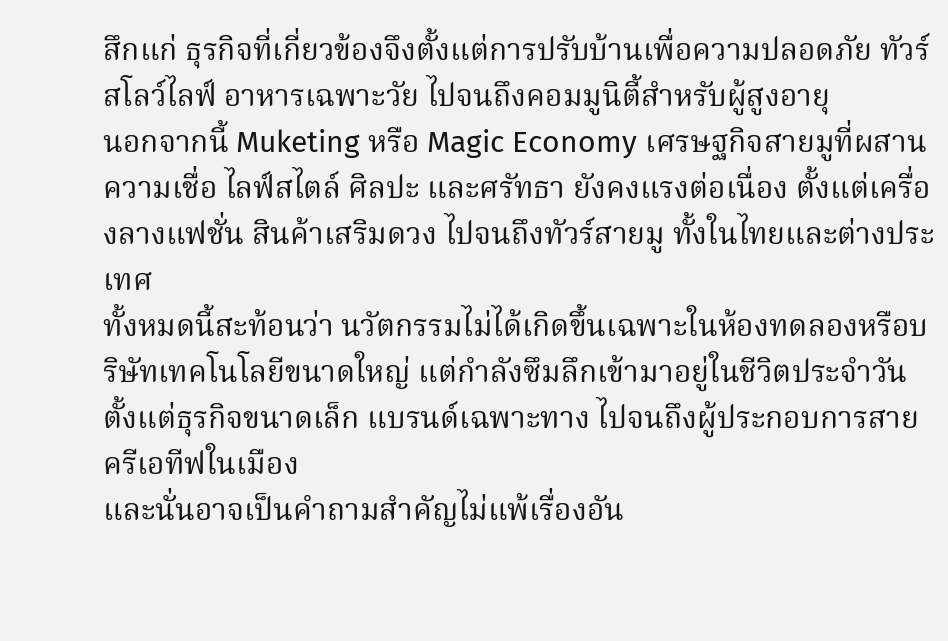สึกแก่ ธุรกิจที่เกี่ยวข้องจึงตั้งแต่การปรับบ้านเพื่อความปลอดภัย ทัวร์สโลว์ไลฟ์ อาหารเฉพาะวัย ไปจนถึงคอมมูนิตี้สำหรับผู้สูงอายุ
นอกจากนี้ Muketing หรือ Magic Economy เศรษฐกิจสายมูที่ผสานความเชื่อ ไลฟ์สไตล์ ศิลปะ และศรัทธา ยังคงแรงต่อเนื่อง ตั้งแต่เครื่องลางแฟชั่น สินค้าเสริมดวง ไปจนถึงทัวร์สายมู ทั้งในไทยและต่างประเทศ
ทั้งหมดนี้สะท้อนว่า นวัตกรรมไม่ได้เกิดขึ้นเฉพาะในห้องทดลองหรือบริษัทเทคโนโลยีขนาดใหญ่ แต่กำลังซึมลึกเข้ามาอยู่ในชีวิตประจำวัน ตั้งแต่ธุรกิจขนาดเล็ก แบรนด์เฉพาะทาง ไปจนถึงผู้ประกอบการสายครีเอทีฟในเมือง
และนั่นอาจเป็นคำถามสำคัญไม่แพ้เรื่องอัน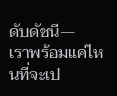ดับดัชนี—
เราพร้อมแค่ไหนที่จะเป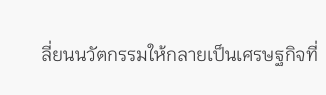ลี่ยนนวัตกรรมให้กลายเป็นเศรษฐกิจที่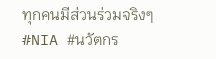ทุกคนมีส่วนร่วมจริงๆ
#NIA #นวัตกร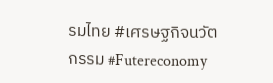รมไทย #เศรษฐกิจนวัตกรรม #Futereconomy